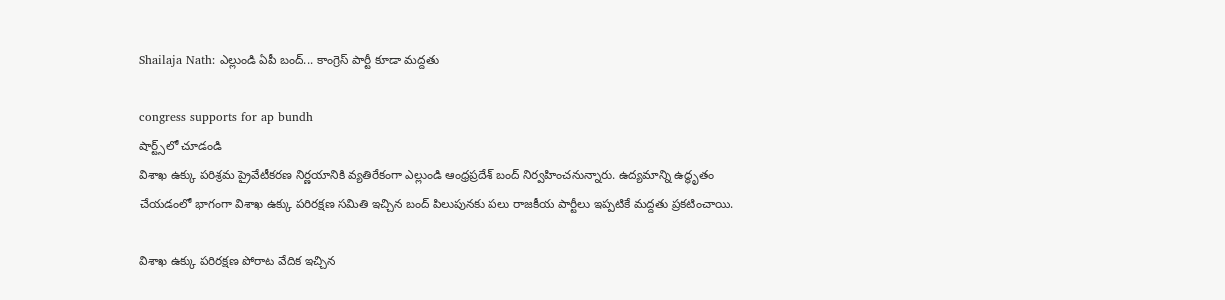Shailaja Nath: ఎల్లుండి ఏపీ బంద్‌... కాంగ్రెస్ పార్టీ కూడా మ‌ద్ద‌తు

congress supports for ap bundh
షార్ట్స్‌లో చూడండి
విశాఖ ఉక్కు పరిశ్రమ ప్రైవేటీకరణ నిర్ణయానికి వ్యతిరేకంగా ఎల్లుండి ఆంధ్ర‌ప్ర‌దేశ్ బంద్ నిర్వ‌హించ‌నున్నారు. ఉద్యమాన్ని ఉద్ధృతం చేయడంలో భాగంగా విశాఖ ఉక్కు పరిరక్షణ సమితి ఇచ్చిన బంద్ పిలుపున‌కు ప‌లు రాజ‌కీయ పార్టీలు ఇప్ప‌టికే మ‌ద్ద‌తు ప్ర‌క‌టించాయి.

విశాఖ ఉక్కు పరిరక్షణ పోరాట వేదిక ఇచ్చిన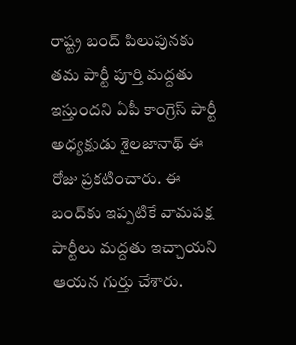రాష్ట్ర బంద్ పిలుపున‌కు త‌మ పార్టీ పూర్తి మద్దతు ఇస్తుందని ఏపీ కాంగ్రెస్ పార్టీ అధ్యక్షుడు శైలజానాథ్ ఈ రోజు ప్ర‌క‌టించారు. ఈ బంద్‌కు ఇప్ప‌టికే వామపక్ష పార్టీలు మ‌ద్ద‌తు ఇచ్చాయ‌ని ఆయ‌న గుర్తు చేశారు.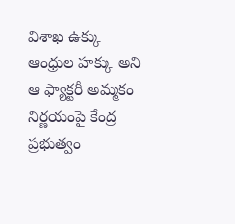విశాఖ ఉక్కు ఆంధ్రుల హక్కు అని ఆ ఫ్యాక్టరీ అమ్మకం నిర్ణయంపై కేంద్ర ప్ర‌భుత్వం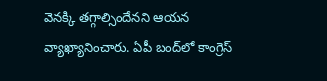వెన‌క్కి త‌గ్గాల్సిందేన‌ని ఆయ‌న వ్యాఖ్యానించారు. ఏపీ బంద్‌లో కాంగ్రెస్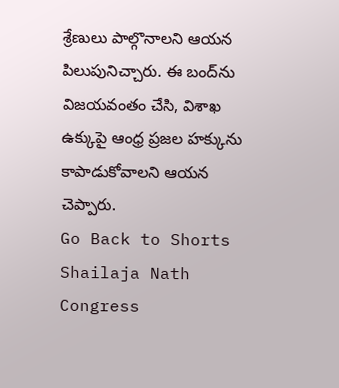శ్రేణులు పాల్గొనాలని ఆయ‌న‌ పిలుపునిచ్చారు. ఈ బంద్‌ను విజ‌య‌వంతం చేసి, విశాఖ ఉక్కుపై ఆంధ్ర ప్రజల హక్కును  కాపాడుకోవాల‌ని ఆయ‌న చెప్పారు.
Go Back to Shorts
Shailaja Nath
Congress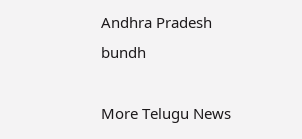Andhra Pradesh
bundh

More Telugu News